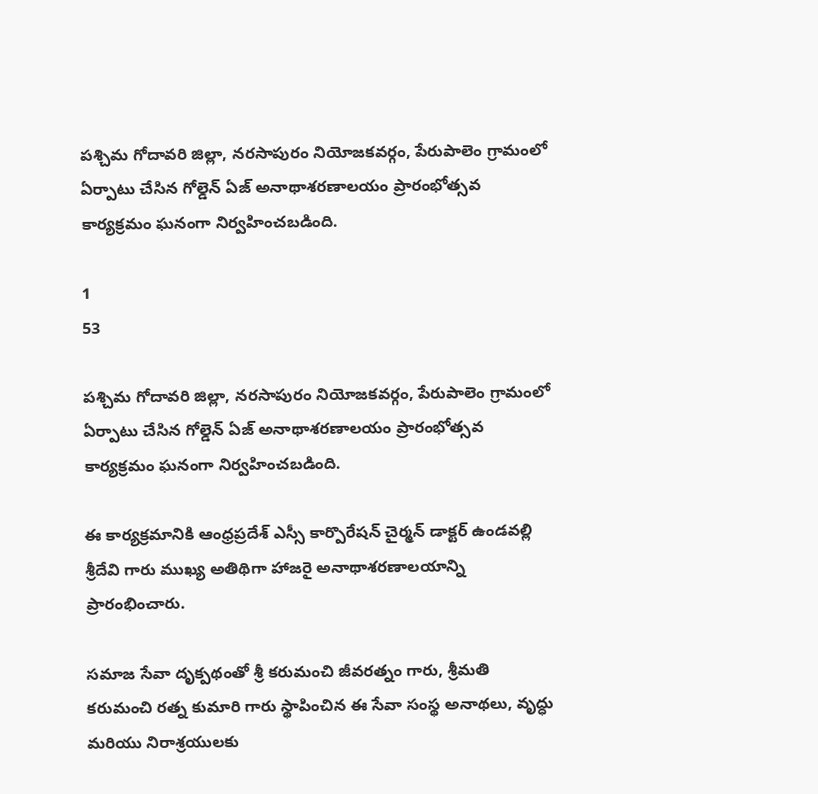పశ్చిమ గోదావరి జిల్లా, నరసాపురం నియోజకవర్గం, పేరుపాలెం గ్రామంలో ఏర్పాటు చేసిన గోల్డెన్ ఏజ్ అనాథాశరణాలయం ప్రారంభోత్సవ కార్యక్రమం ఘనంగా నిర్వహించబడింది.

1
53

పశ్చిమ గోదావరి జిల్లా, నరసాపురం నియోజకవర్గం, పేరుపాలెం గ్రామంలో ఏర్పాటు చేసిన గోల్డెన్ ఏజ్ అనాథాశరణాలయం ప్రారంభోత్సవ కార్యక్రమం ఘనంగా నిర్వహించబడింది.

ఈ కార్యక్రమానికి ఆంధ్రప్రదేశ్ ఎస్సీ కార్పొరేషన్ చైర్మన్ డాక్టర్ ఉండవల్లి శ్రీదేవి గారు ముఖ్య అతిథిగా హాజరై అనాథాశరణాలయాన్ని ప్రారంభించారు.

సమాజ సేవా దృక్పథంతో శ్రీ కరుమంచి జీవరత్నం గారు, శ్రీమతి కరుమంచి రత్న కుమారి గారు స్థాపించిన ఈ సేవా సంస్థ అనాథలు, వృద్ధు మరియు నిరాశ్రయులకు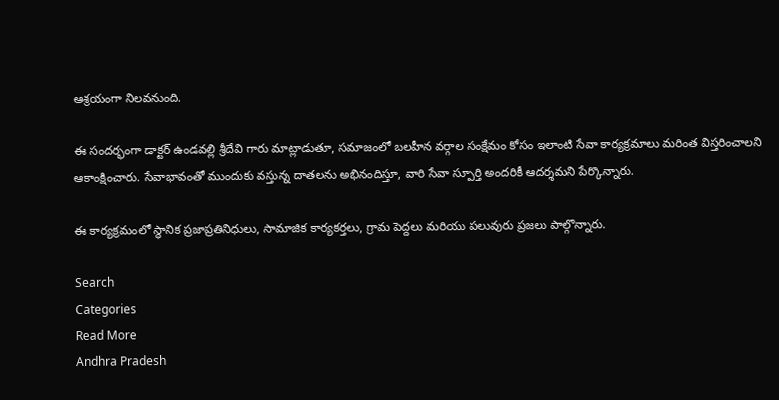ఆశ్రయంగా నిలవనుంది.

ఈ సందర్భంగా డాక్టర్ ఉండవల్లి శ్రీదేవి గారు మాట్లాడుతూ, సమాజంలో బలహీన వర్గాల సంక్షేమం కోసం ఇలాంటి సేవా కార్యక్రమాలు మరింత విస్తరించాలని ఆకాంక్షించారు. సేవాభావంతో ముందుకు వస్తున్న దాతలను అభినందిస్తూ, వారి సేవా స్పూర్తి అందరికీ ఆదర్శమని పేర్కొన్నారు.

ఈ కార్యక్రమంలో స్థానిక ప్రజాప్రతినిధులు, సామాజిక కార్యకర్తలు, గ్రామ పెద్దలు మరియు పలువురు ప్రజలు పాల్గొన్నారు.

Search
Categories
Read More
Andhra Pradesh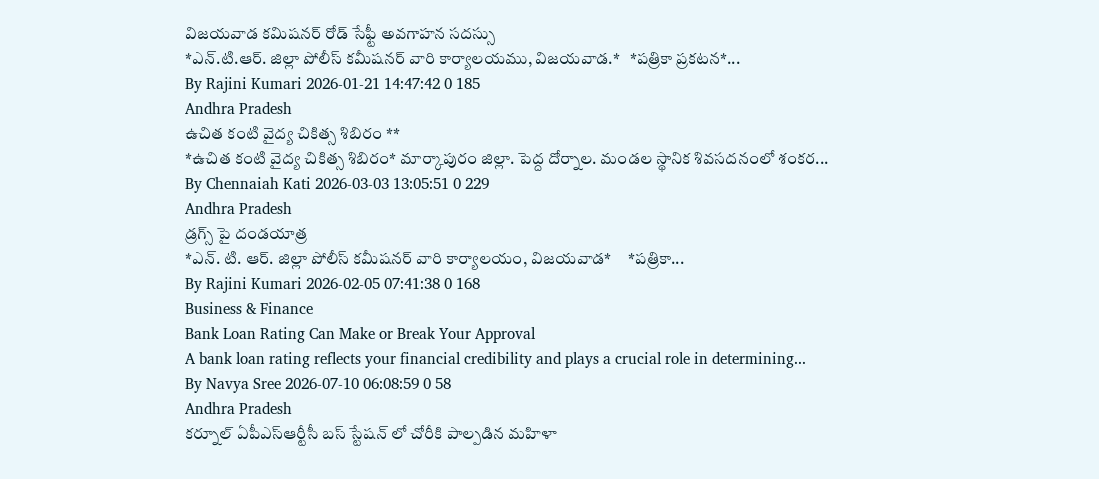విజయవాడ కమిషనర్ రోడ్ సేఫ్టీ అవగాహన సదస్సు
*ఎన్.టి.ఆర్. జిల్లా పోలీస్ కమీషనర్ వారి కార్యాలయము, విజయవాడ.*   *పత్రికా ప్రకటన*...
By Rajini Kumari 2026-01-21 14:47:42 0 185
Andhra Pradesh
ఉచిత కంటి వైద్య చికిత్స శిబిరం **
*ఉచిత కంటి వైద్య చికిత్స శిబిరం* మార్కాపురం జిల్లా. పెద్ద దోర్నాల. మండల స్థానిక శివసదనంలో శంకర...
By Chennaiah Kati 2026-03-03 13:05:51 0 229
Andhra Pradesh
డ్రగ్స్ పై దండయాత్ర
*ఎన్. టి. ఆర్. జిల్లా పోలీస్ కమీషనర్ వారి కార్యాలయం, విజయవాడ*     *పత్రికా...
By Rajini Kumari 2026-02-05 07:41:38 0 168
Business & Finance
Bank Loan Rating Can Make or Break Your Approval
A bank loan rating reflects your financial credibility and plays a crucial role in determining...
By Navya Sree 2026-07-10 06:08:59 0 58
Andhra Pradesh
కర్నూల్ ఏపీఎస్ఆర్టీసీ బస్ స్టేషన్ లో చోరీకి పాల్పడిన మహిళా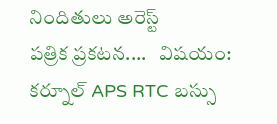నిందితులు అరెస్ట్
పత్రిక ప్రకటన....   విషయం: కర్నూల్ APS RTC బస్సు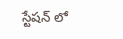స్టేషన్ లో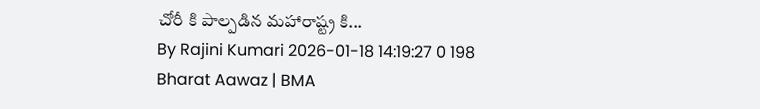చోరీ కి పాల్పడిన మహారాష్ట్ర కి...
By Rajini Kumari 2026-01-18 14:19:27 0 198
Bharat Aawaz | BMA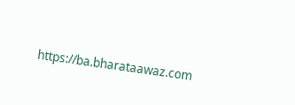https://ba.bharataawaz.com